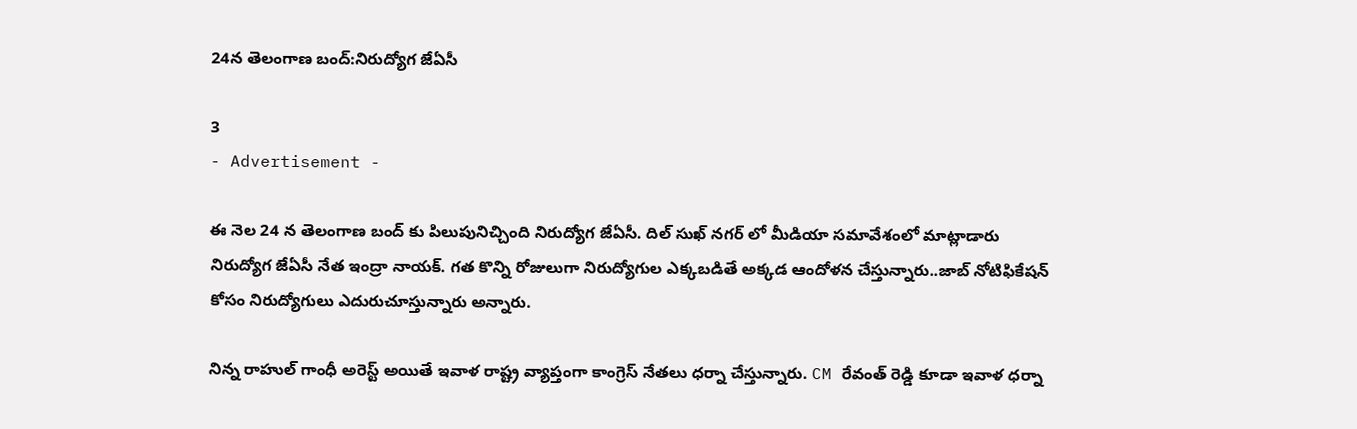24న తెలంగాణ బంద్:నిరుద్యోగ జేఏసీ

3
- Advertisement -

ఈ నెల 24 న తెలంగాణ బంద్ కు పిలుపునిచ్చింది నిరుద్యోగ జేఏసీ. దిల్ సుఖ్ నగర్ లో మీడియా సమావేశంలో మాట్లాడారు నిరుద్యోగ జేఏసీ నేత ఇంద్రా నాయక్. గత కొన్ని రోజులుగా నిరుద్యోగుల ఎక్కబడితే అక్కడ ఆందోళన చేస్తున్నారు..జాబ్ నోటిఫికేషన్ కోసం నిరుద్యోగులు ఎదురుచూస్తున్నారు అన్నారు.

నిన్న రాహుల్ గాంధీ అరెస్ట్ అయితే ఇవాళ రాష్ట్ర వ్యాప్తంగా కాంగ్రెస్ నేతలు ధర్నా చేస్తున్నారు. CM రేవంత్ రెడ్డి కూడా ఇవాళ ధర్నా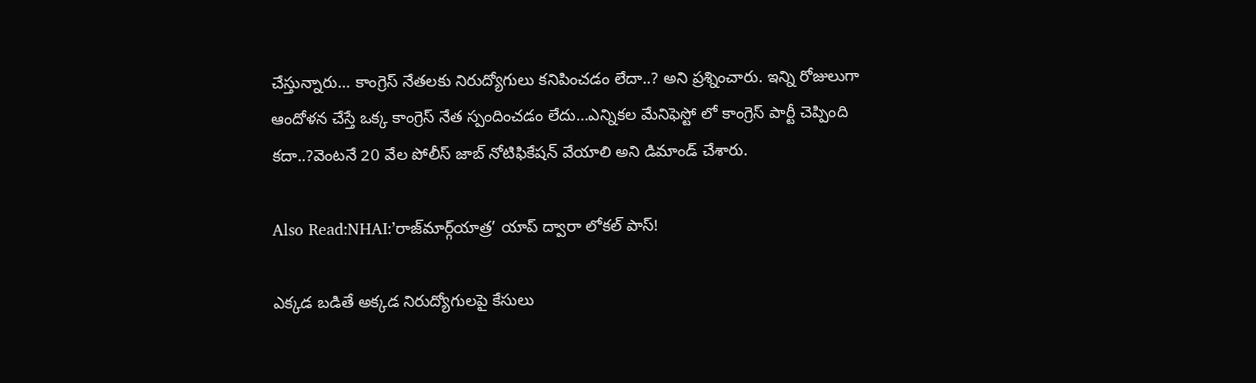చేస్తున్నారు… కాంగ్రెస్ నేతలకు నిరుద్యోగులు కనిపించడం లేదా..? అని ప్రశ్నించారు. ఇన్ని రోజులుగా ఆందోళన చేస్తే ఒక్క కాంగ్రెస్ నేత స్పందించడం లేదు…ఎన్నికల మేనిఫెస్టో లో కాంగ్రెస్ పార్టీ చెప్పింది కదా..?వెంటనే 20 వేల పోలీస్ జాబ్ నోటిఫికేషన్ వేయాలి అని డిమాండ్ చేశారు.

Also Read:NHAI:’రాజ్‌మార్గ్‌యాత్ర’ యాప్ ద్వారా లోకల్ పాస్‌!

ఎక్కడ బడితే అక్కడ నిరుద్యోగులపై కేసులు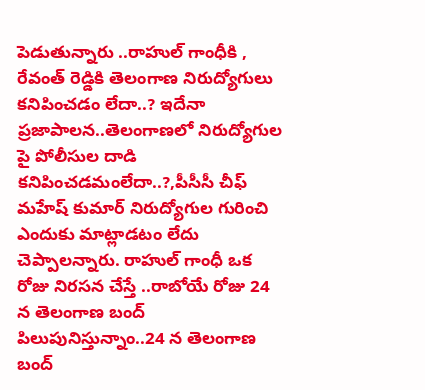పెడుతున్నారు ..రాహుల్ గాంధీకి , రేవంత్ రెడ్డికి తెలంగాణ నిరుద్యోగులు కనిపించడం లేదా..? ఇదేనా ప్రజాపాలన..తెలంగాణలో నిరుద్యోగుల పై పోలీసుల దాడి కనిపించడమంలేదా..?,పీసీసీ చీఫ్ మహేష్ కుమార్ నిరుద్యోగుల గురించి ఎందుకు మాట్లాడటం లేదు చెప్పాలన్నారు. రాహుల్ గాంధీ ఒక రోజు నిరసన చేస్తే ..రాబోయే రోజు 24 న తెలంగాణ బంద్ పిలుపునిస్తున్నాం..24 న తెలంగాణ బంద్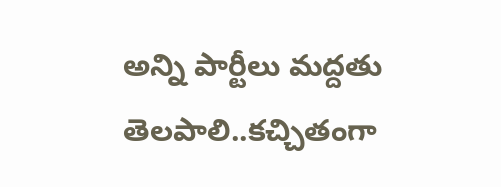అన్ని పార్టీలు మద్దతు తెలపాలి..కచ్చితంగా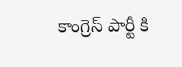కాంగ్రెస్ పార్టీ కి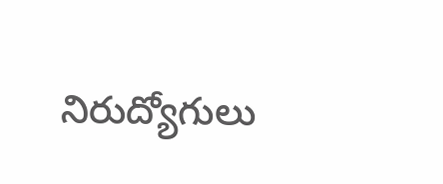నిరుద్యోగులు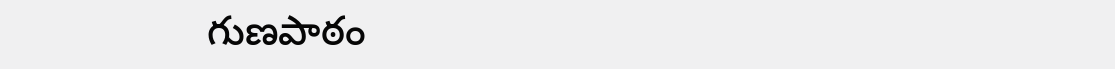గుణపాఠం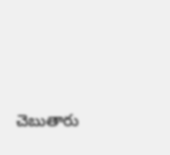చెబుతారు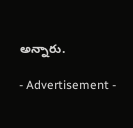అన్నారు.

- Advertisement -